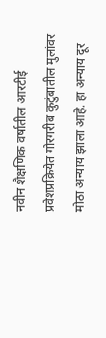नवीन शैक्षणिक वर्षातील आरटीई प्रवेशप्रक्रियेत गोरगरीब कुटुंबातील मुलांवर मोठा अन्याय झाला आहे. हा अन्याय दूर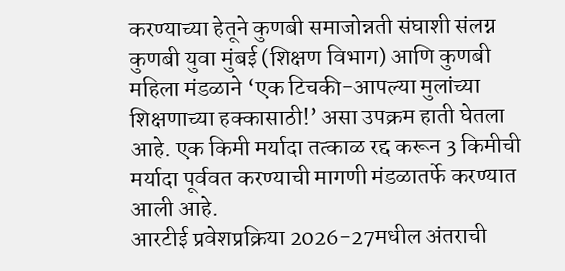करण्याच्या हेतूने कुणबी समाजोन्नती संघाशी संलग्न कुणबी युवा मुंबई (शिक्षण विभाग) आणि कुणबी महिला मंडळाने ‘एक टिचकी-आपल्या मुलांच्या शिक्षणाच्या हक्कासाठी!’ असा उपक्रम हाती घेतला आहे. एक किमी मर्यादा तत्काळ रद्द करून 3 किमीची मर्यादा पूर्ववत करण्याची मागणी मंडळातर्फे करण्यात आली आहे.
आरटीई प्रवेशप्रक्रिया 2026-27मधील अंतराची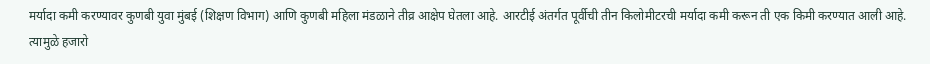मर्यादा कमी करण्यावर कुणबी युवा मुंबई (शिक्षण विभाग) आणि कुणबी महिला मंडळाने तीव्र आक्षेप घेतला आहे. आरटीई अंतर्गत पूर्वीची तीन किलोमीटरची मर्यादा कमी करून ती एक किमी करण्यात आली आहे. त्यामुळे हजारो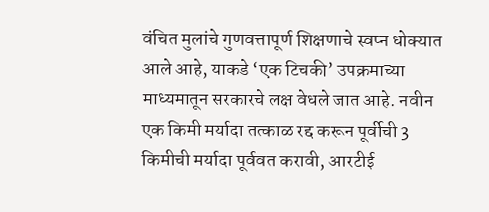वंचित मुलांचे गुणवत्तापूर्ण शिक्षणाचे स्वप्न धोक्यात आले आहे, याकडे ‘एक टिचकी’ उपक्रमाच्या माध्यमातून सरकारचे लक्ष वेधले जात आहे. नवीन एक किमी मर्यादा तत्काळ रद्द करून पूर्वीची 3 किमीची मर्यादा पूर्ववत करावी, आरटीई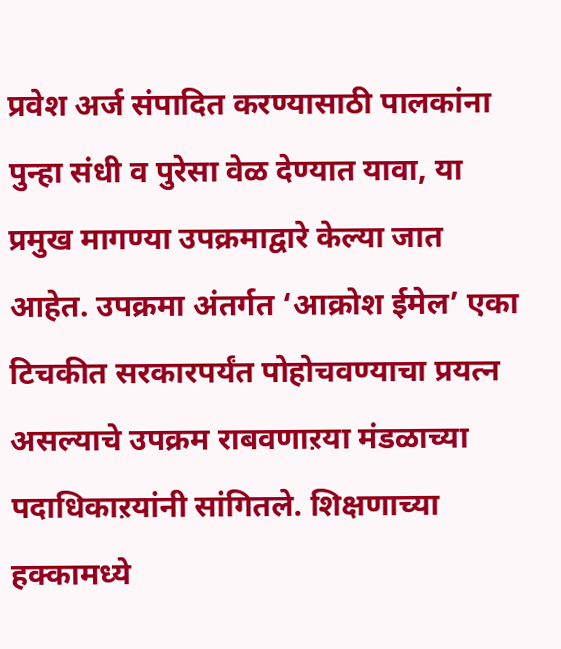प्रवेश अर्ज संपादित करण्यासाठी पालकांना पुन्हा संधी व पुरेसा वेळ देण्यात यावा, या प्रमुख मागण्या उपक्रमाद्वारे केल्या जात आहेत. उपक्रमा अंतर्गत ‘आक्रोश ईमेल’ एका टिचकीत सरकारपर्यंत पोहोचवण्याचा प्रयत्न असल्याचे उपक्रम राबवणाऱया मंडळाच्या पदाधिकाऱयांनी सांगितले. शिक्षणाच्या हक्कामध्ये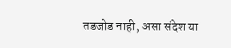तडजोड नाही, असा संदेश या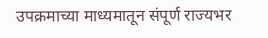उपक्रमाच्या माध्यमातून संपूर्ण राज्यभर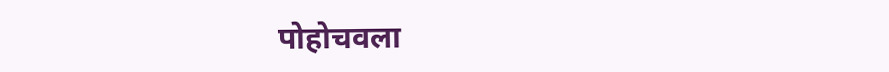पोहोचवला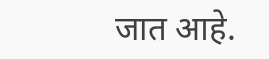जात आहे.